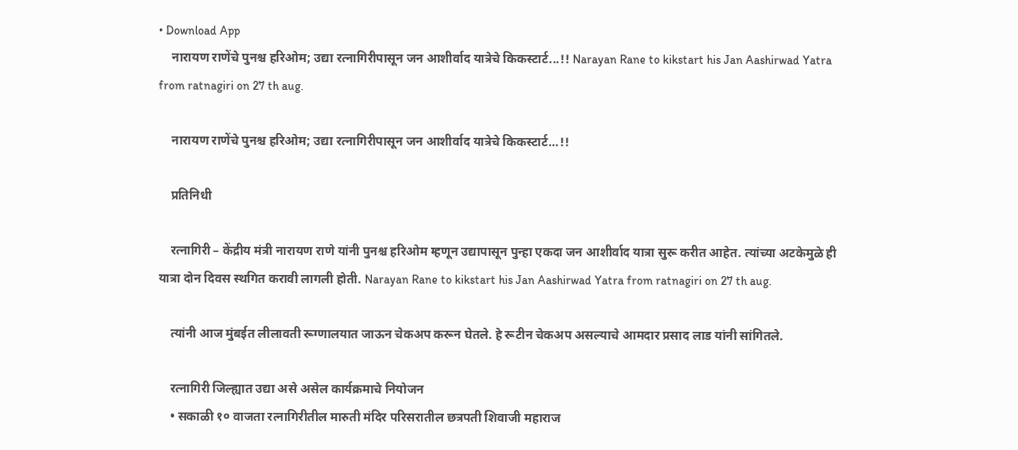• Download App
    नारायण राणेंचे पुनश्च हरिओम; उद्या रत्नागिरीपासून जन आशीर्वाद यात्रेचे किकस्टार्ट...!! Narayan Rane to kikstart his Jan Aashirwad Yatra from ratnagiri on 27 th aug.

    नारायण राणेंचे पुनश्च हरिओम; उद्या रत्नागिरीपासून जन आशीर्वाद यात्रेचे किकस्टार्ट…!!

    प्रतिनिधी

    रत्नागिरी – केंद्रीय मंत्री नारायण राणे यांनी पुनश्च हरिओम म्हणून उद्यापासून पुन्हा एकदा जन आशीर्वाद यात्रा सुरू करीत आहेत. त्यांच्या अटकेमुळे ही यात्रा दोन दिवस स्थगित करावी लागली होती. Narayan Rane to kikstart his Jan Aashirwad Yatra from ratnagiri on 27 th aug.

    त्यांनी आज मुंबईत लीलावती रूग्णालयात जाऊन चेकअप करून घेतले. हे रूटीन चेकअप असल्याचे आमदार प्रसाद लाड यांनी सांगितले.

    रत्नागिरी जिल्ह्यात उद्या असे असेल कार्यक्रमाचे नियोजन
    • सकाळी १० वाजता रत्नागिरीतील मारुती मंदिर परिसरातील छत्रपती शिवाजी महाराज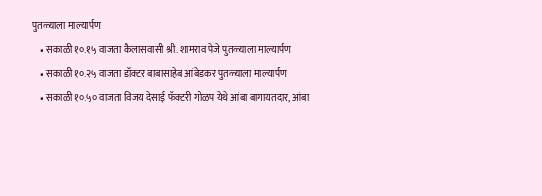पुतळ्याला माल्यार्पण
    • सकाळी १०.१५ वाजता कैलासवासी श्री. शामराव पेजे पुतळ्याला माल्यार्पण
    • सकाळी १०.२५ वाजता डॉक्टर बाबासाहेब आंबेडकर पुतळ्याला माल्यार्पण
    • सकाळी १०.५० वाजता विजय देसाई फॅक्टरी गोळप येथे आंबा बागायतदार, आंबा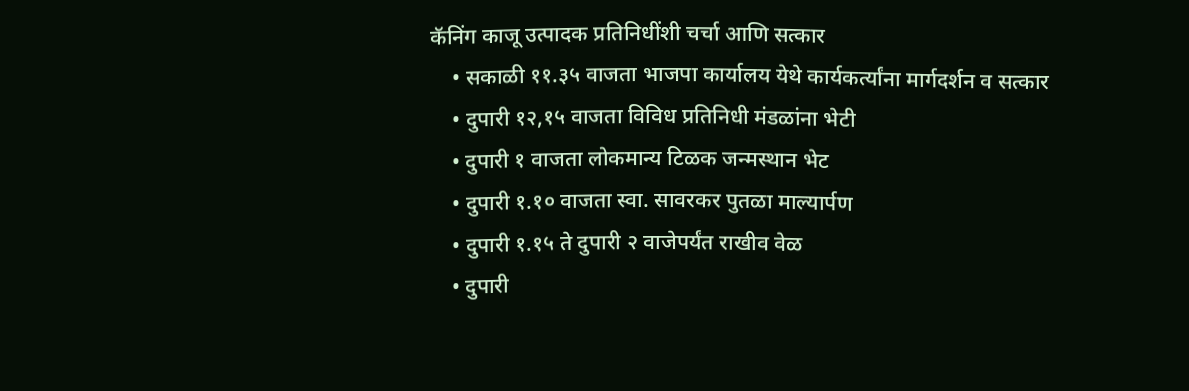कॅनिंग काजू उत्पादक प्रतिनिधींशी चर्चा आणि सत्कार
    • सकाळी ११.३५ वाजता भाजपा कार्यालय येथे कार्यकर्त्यांना मार्गदर्शन व सत्कार
    • दुपारी १२,१५ वाजता विविध प्रतिनिधी मंडळांना भेटी
    • दुपारी १ वाजता लोकमान्य टिळक जन्मस्थान भेट
    • दुपारी १.१० वाजता स्वा. सावरकर पुतळा माल्यार्पण
    • दुपारी १.१५ ते दुपारी २ वाजेपर्यंत राखीव वेळ
    • दुपारी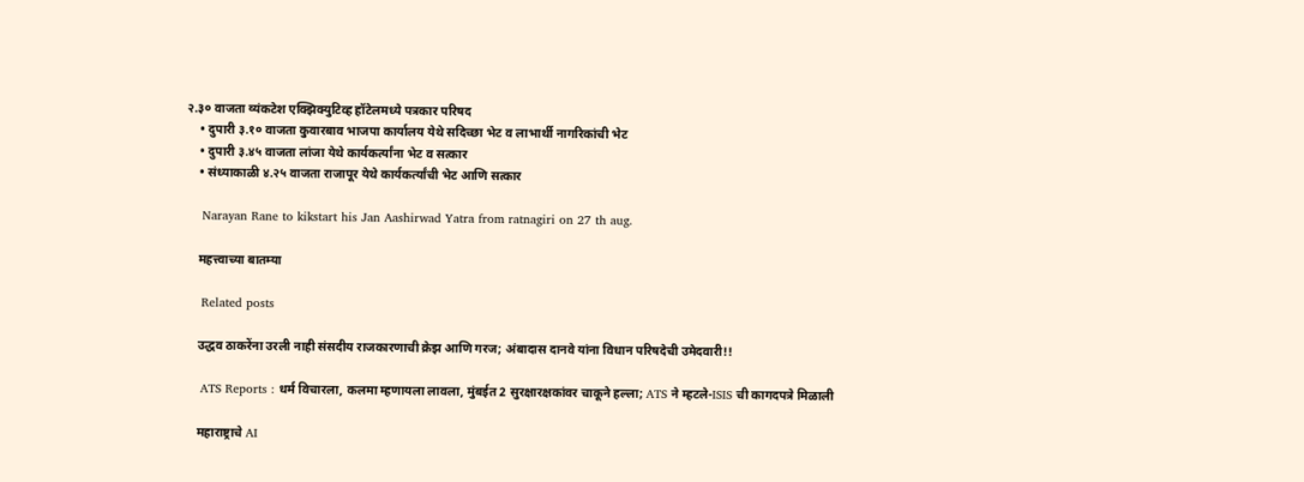२.३० वाजता व्यंकटेश एक्झिक्युटिव्ह हॉटेलमध्ये पत्रकार परिषद
    • दुपारी ३.१० वाजता कुवारबाव भाजपा कार्यालय येथे सदिच्छा भेट व लाभार्थी नागरिकांची भेट
    • दुपारी ३.४५ वाजता लांजा येथे कार्यकर्त्यांना भेट व सत्कार
    • संध्याकाळी ४.२५ वाजता राजापूर येथे कार्यकर्त्यांची भेट आणि सत्कार

    Narayan Rane to kikstart his Jan Aashirwad Yatra from ratnagiri on 27 th aug.

    महत्त्वाच्या बातम्या

    Related posts

    उद्धव ठाकरेंना उरली नाही संसदीय राजकारणाची क्रेझ आणि गरज; अंबादास दानवे यांना विधान परिषदेची उमेदवारी!!

    ATS Reports : धर्म विचारला, कलमा म्हणायला लावला, मुंबईत 2 सुरक्षारक्षकांवर चाकूने हल्ला; ATS ने म्हटले-ISIS ची कागदपत्रे मिळाली

    महाराष्ट्राचे AI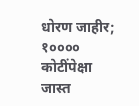धोरण जाहीर; १०००० कोटींपेक्षा जास्त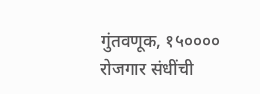गुंतवणूक, १५०००० रोजगार संधींची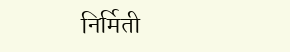निर्मिती